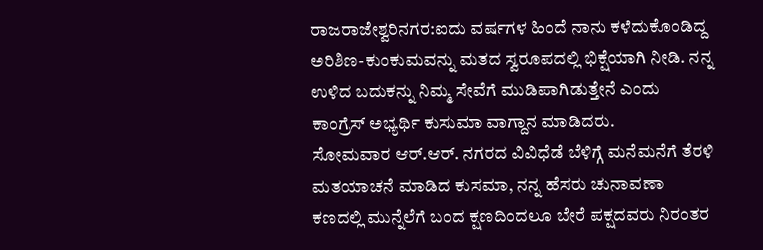ರಾಜರಾಜೇಶ್ವರಿನಗರ:ಐದು ವರ್ಷಗಳ ಹಿಂದೆ ನಾನು ಕಳೆದುಕೊಂಡಿದ್ದ ಅರಿಶಿಣ-ಕುಂಕುಮವನ್ನು ಮತದ ಸ್ವರೂಪದಲ್ಲಿ ಭಿಕ್ಷೆಯಾಗಿ ನೀಡಿ. ನನ್ನ ಉಳಿದ ಬದುಕನ್ನು ನಿಮ್ಮ ಸೇವೆಗೆ ಮುಡಿಪಾಗಿಡುತ್ತೇನೆ ಎಂದು ಕಾಂಗ್ರೆಸ್ ಅಭ್ಯರ್ಥಿ ಕುಸುಮಾ ವಾಗ್ದಾನ ಮಾಡಿದರು.
ಸೋಮವಾರ ಆರ್.ಆರ್. ನಗರದ ವಿವಿಧೆಡೆ ಬೆಳಿಗ್ಗೆ ಮನೆಮನೆಗೆ ತೆರಳಿ ಮತಯಾಚನೆ ಮಾಡಿದ ಕುಸಮಾ, ನನ್ನ ಹೆಸರು ಚುನಾವಣಾ ಕಣದಲ್ಲಿ ಮುನ್ನೆಲೆಗೆ ಬಂದ ಕ್ಷಣದಿಂದಲೂ ಬೇರೆ ಪಕ್ಷದವರು ನಿರಂತರ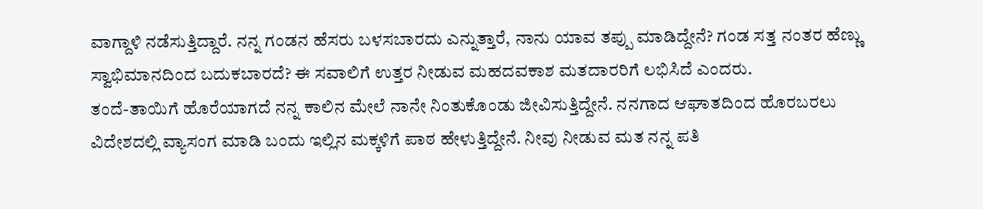ವಾಗ್ದಾಳಿ ನಡೆಸುತ್ತಿದ್ದಾರೆ. ನನ್ನ ಗಂಡನ ಹೆಸರು ಬಳಸಬಾರದು ಎನ್ನುತ್ತಾರೆ, ನಾನು ಯಾವ ತಪ್ಪು ಮಾಡಿದ್ದೇನೆ? ಗಂಡ ಸತ್ತ ನಂತರ ಹೆಣ್ಣು ಸ್ವಾಭಿಮಾನದಿಂದ ಬದುಕಬಾರದೆ? ಈ ಸವಾಲಿಗೆ ಉತ್ತರ ನೀಡುವ ಮಹದವಕಾಶ ಮತದಾರರಿಗೆ ಲಭಿಸಿದೆ ಎಂದರು.
ತಂದೆ-ತಾಯಿಗೆ ಹೊರೆಯಾಗದೆ ನನ್ನ ಕಾಲಿನ ಮೇಲೆ ನಾನೇ ನಿಂತುಕೊಂಡು ಜೀವಿಸುತ್ತಿದ್ದೇನೆ. ನನಗಾದ ಆಘಾತದಿಂದ ಹೊರಬರಲು ವಿದೇಶದಲ್ಲಿ ವ್ಯಾಸಂಗ ಮಾಡಿ ಬಂದು ಇಲ್ಲಿನ ಮಕ್ಕಳಿಗೆ ಪಾಠ ಹೇಳುತ್ತಿದ್ದೇನೆ. ನೀವು ನೀಡುವ ಮತ ನನ್ನ ಪತಿ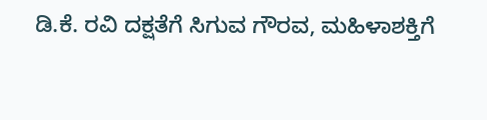ಡಿ.ಕೆ. ರವಿ ದಕ್ಷತೆಗೆ ಸಿಗುವ ಗೌರವ, ಮಹಿಳಾಶಕ್ತಿಗೆ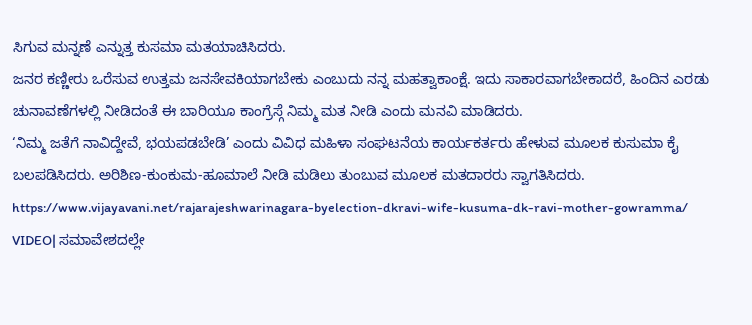ಸಿಗುವ ಮನ್ನಣೆ ಎನ್ನುತ್ತ ಕುಸಮಾ ಮತಯಾಚಿಸಿದರು.
ಜನರ ಕಣ್ಣೀರು ಒರೆಸುವ ಉತ್ತಮ ಜನಸೇವಕಿಯಾಗಬೇಕು ಎಂಬುದು ನನ್ನ ಮಹತ್ವಾಕಾಂಕ್ಷೆ. ಇದು ಸಾಕಾರವಾಗಬೇಕಾದರೆ, ಹಿಂದಿನ ಎರಡು ಚುನಾವಣೆಗಳಲ್ಲಿ ನೀಡಿದಂತೆ ಈ ಬಾರಿಯೂ ಕಾಂಗ್ರೆಸ್ಗೆ ನಿಮ್ಮ ಮತ ನೀಡಿ ಎಂದು ಮನವಿ ಮಾಡಿದರು.
‘ನಿಮ್ಮ ಜತೆಗೆ ನಾವಿದ್ದೇವೆ, ಭಯಪಡಬೇಡಿ’ ಎಂದು ವಿವಿಧ ಮಹಿಳಾ ಸಂಘಟನೆಯ ಕಾರ್ಯಕರ್ತರು ಹೇಳುವ ಮೂಲಕ ಕುಸುಮಾ ಕೈ ಬಲಪಡಿಸಿದರು. ಅರಿಶಿಣ-ಕುಂಕುಮ-ಹೂಮಾಲೆ ನೀಡಿ ಮಡಿಲು ತುಂಬುವ ಮೂಲಕ ಮತದಾರರು ಸ್ವಾಗತಿಸಿದರು.
https://www.vijayavani.net/rajarajeshwarinagara-byelection-dkravi-wife-kusuma-dk-ravi-mother-gowramma/
VIDEO| ಸಮಾವೇಶದಲ್ಲೇ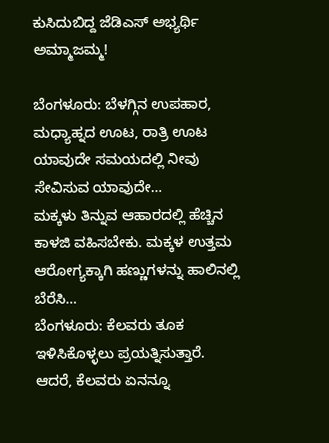ಕುಸಿದುಬಿದ್ದ ಜೆಡಿಎಸ್ ಅಭ್ಯರ್ಥಿ ಅಮ್ಮಾಜಮ್ಮ!

ಬೆಂಗಳೂರು: ಬೆಳಗ್ಗಿನ ಉಪಹಾರ, ಮಧ್ಯಾಹ್ನದ ಊಟ, ರಾತ್ರಿ ಊಟ ಯಾವುದೇ ಸಮಯದಲ್ಲಿ ನೀವು ಸೇವಿಸುವ ಯಾವುದೇ…
ಮಕ್ಕಳು ತಿನ್ನುವ ಆಹಾರದಲ್ಲಿ ಹೆಚ್ಚಿನ ಕಾಳಜಿ ವಹಿಸಬೇಕು. ಮಕ್ಕಳ ಉತ್ತಮ ಆರೋಗ್ಯಕ್ಕಾಗಿ ಹಣ್ಣುಗಳನ್ನು ಹಾಲಿನಲ್ಲಿ ಬೆರೆಸಿ…
ಬೆಂಗಳೂರು: ಕೆಲವರು ತೂಕ ಇಳಿಸಿಕೊಳ್ಳಲು ಪ್ರಯತ್ನಿಸುತ್ತಾರೆ. ಆದರೆ, ಕೆಲವರು ಏನನ್ನೂ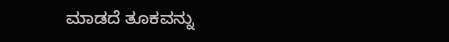ಮಾಡದೆ ತೂಕವನ್ನು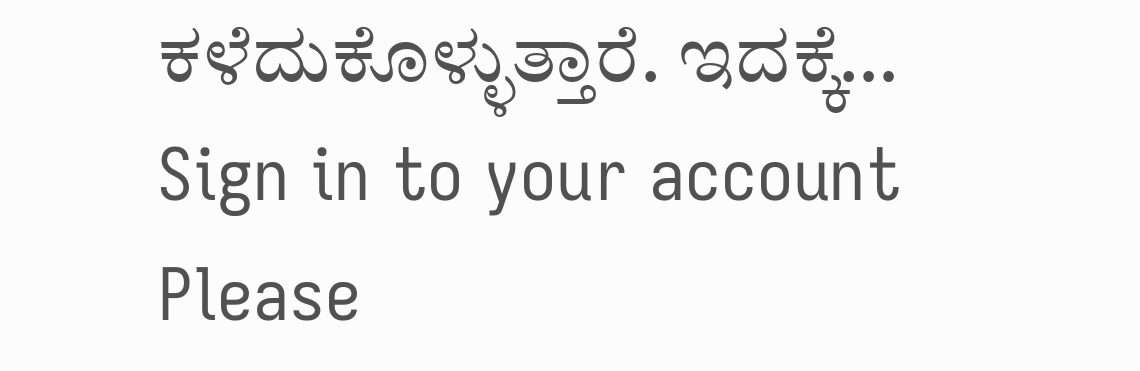ಕಳೆದುಕೊಳ್ಳುತ್ತಾರೆ. ಇದಕ್ಕೆ…
Sign in to your account
Please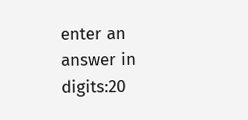enter an answer in digits:20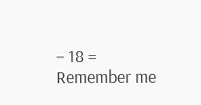− 18 =
Remember me